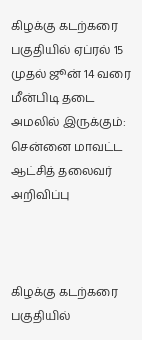கிழக்கு கடற்கரை பகுதியில் ஏப்ரல் 15 முதல் ஜூன் 14 வரை மீன்பிடி தடை அமலில் இருக்கும்: சென்னை மாவட்ட ஆட்சித் தலைவர் அறிவிப்பு



கிழக்கு கடற்கரை பகுதியில்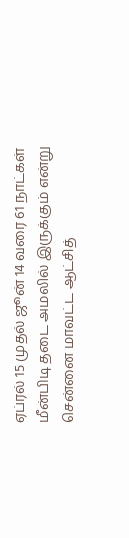ஏப்ரல் 15 முதல் ஜூன் 14 வரை 61 நாட்கள் மீன்பிடி தடை அமலில் இருக்கும் என்று சென்னை மாவட்ட ஆட்சித்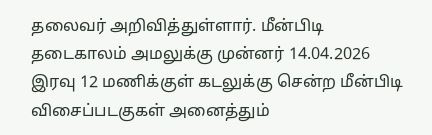தலைவர் அறிவித்துள்ளார். மீன்பிடி தடைகாலம் அமலுக்கு முன்னர் 14.04.2026 இரவு 12 மணிக்குள் கடலுக்கு சென்ற மீன்பிடி விசைப்படகுகள் அனைத்தும்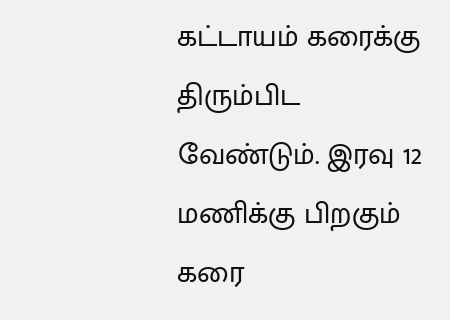கட்டாயம் கரைக்கு திரும்பிட வேண்டும். இரவு 12 மணிக்கு பிறகும் கரை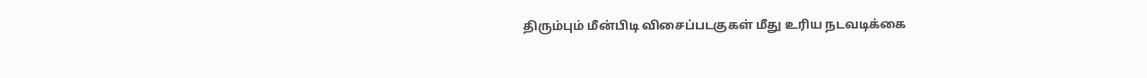திரும்பும் மீன்பிடி விசைப்படகுகள் மீது உரிய நடவடிக்கை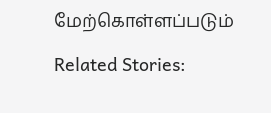மேற்கொள்ளப்படும்

Related Stories: